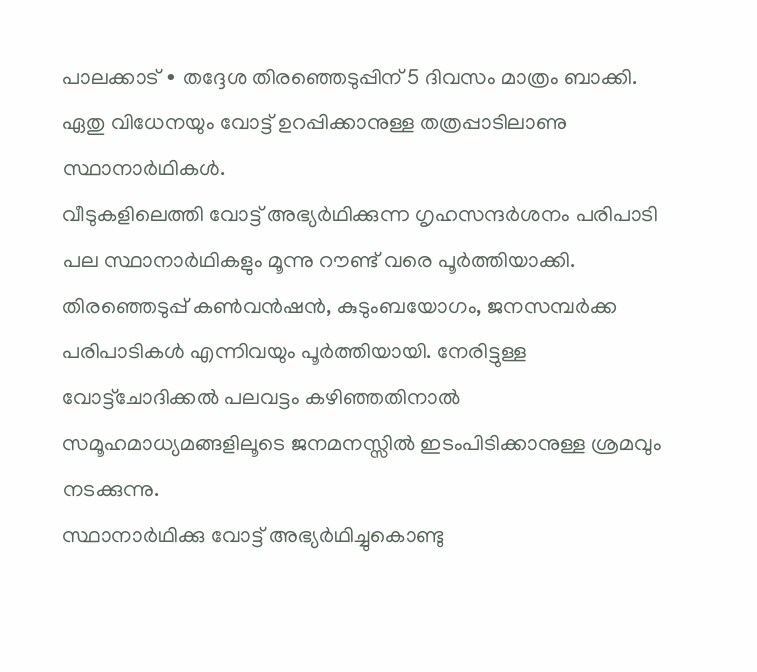പാലക്കാട് ∙ തദ്ദേശ തിരഞ്ഞെടുപ്പിന് 5 ദിവസം മാത്രം ബാക്കി. ഏതു വിധേനയും വോട്ട് ഉറപ്പിക്കാനുള്ള തത്രപ്പാടിലാണു സ്ഥാനാർഥികൾ.
വീടുകളിലെത്തി വോട്ട് അഭ്യർഥിക്കുന്ന ഗൃഹസന്ദർശനം പരിപാടി പല സ്ഥാനാർഥികളും മൂന്നു റൗണ്ട് വരെ പൂർത്തിയാക്കി. തിരഞ്ഞെടുപ്പ് കൺവൻഷൻ, കുടുംബയോഗം, ജനസമ്പർക്ക പരിപാടികൾ എന്നിവയും പൂർത്തിയായി. നേരിട്ടുള്ള വോട്ട്ചോദിക്കൽ പലവട്ടം കഴിഞ്ഞതിനാൽ സമൂഹമാധ്യമങ്ങളിലൂടെ ജനമനസ്സിൽ ഇടംപിടിക്കാനുള്ള ശ്രമവും നടക്കുന്നു.
സ്ഥാനാർഥിക്കു വോട്ട് അഭ്യർഥിച്ചുകൊണ്ടു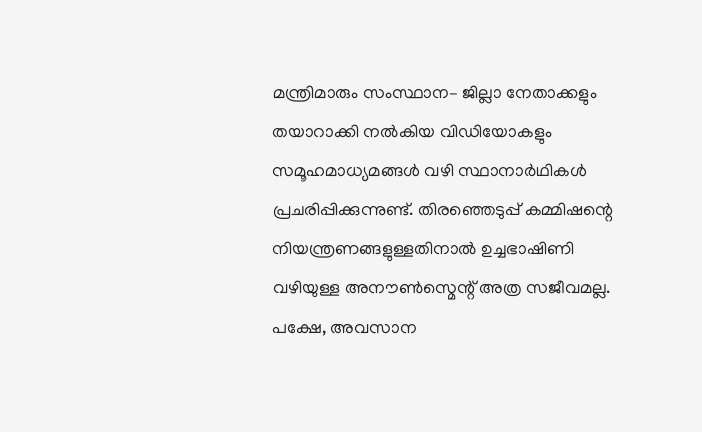മന്ത്രിമാരും സംസ്ഥാന– ജില്ലാ നേതാക്കളും തയാറാക്കി നൽകിയ വിഡിയോകളും സമൂഹമാധ്യമങ്ങൾ വഴി സ്ഥാനാർഥികൾ പ്രചരിപ്പിക്കുന്നുണ്ട്. തിരഞ്ഞെടുപ്പ് കമ്മിഷന്റെ നിയന്ത്രണങ്ങളുള്ളതിനാൽ ഉച്ചഭാഷിണി വഴിയുള്ള അനൗൺസ്മെന്റ് അത്ര സജീവമല്ല. പക്ഷേ, അവസാന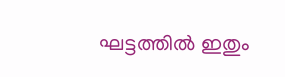ഘട്ടത്തിൽ ഇതും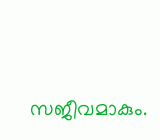സജീവമാകും.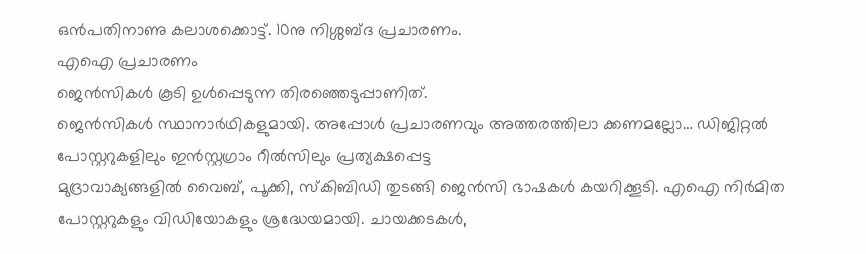ഒൻപതിനാണു കലാശക്കൊട്ട്. 10നു നിശ്ശബ്ദ പ്രചാരണം.
എഐ പ്രചാരണം
ജെൻസികൾ കൂടി ഉൾപ്പെടുന്ന തിരഞ്ഞെടുപ്പാണിത്.
ജെൻസികൾ സ്ഥാനാർഥികളുമായി. അപ്പോൾ പ്രചാരണവും അത്തരത്തിലാ ക്കണമല്ലോ… ഡിജിറ്റൽ പോസ്റ്ററുകളിലും ഇൻസ്റ്റഗ്രാം റീൽസിലും പ്രത്യക്ഷപ്പെട്ട
മുദ്രാവാക്യങ്ങളിൽ വൈബ്, പൂക്കി, സ്കിബിഡി തുടങ്ങി ജെൻസി ഭാഷകൾ കയറിക്കൂടി. എഐ നിർമിത പോസ്റ്ററുകളും വിഡിയോകളും ശ്രദ്ധേയമായി. ചായക്കടകൾ,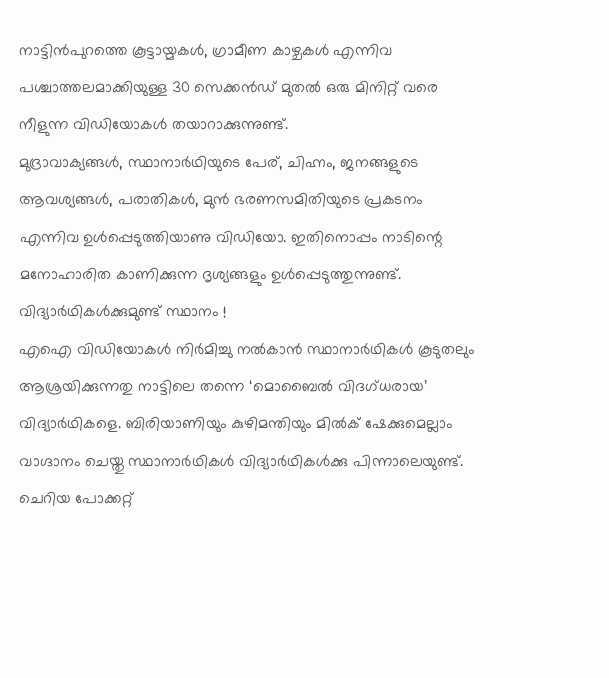നാട്ടിൻപുറത്തെ കൂട്ടായ്മകൾ, ഗ്രാമീണ കാഴ്ചകൾ എന്നിവ പശ്ചാത്തലമാക്കിയുള്ള 30 സെക്കൻഡ് മുതൽ ഒരു മിനിറ്റ് വരെ നീളുന്ന വിഡിയോകൾ തയാറാക്കുന്നുണ്ട്.
മുദ്രാവാക്യങ്ങൾ, സ്ഥാനാർഥിയുടെ പേര്, ചിഹ്നം, ജനങ്ങളുടെ ആവശ്യങ്ങൾ, പരാതികൾ, മുൻ ഭരണസമിതിയുടെ പ്രകടനം എന്നിവ ഉൾപ്പെടുത്തിയാണു വിഡിയോ. ഇതിനൊപ്പം നാടിന്റെ മനോഹാരിത കാണിക്കുന്ന ദൃശ്യങ്ങളും ഉൾപ്പെടുത്തുന്നുണ്ട്.
വിദ്യാർഥികൾക്കുമുണ്ട് സ്ഥാനം !
എഐ വിഡിയോകൾ നിർമിച്ചു നൽകാൻ സ്ഥാനാർഥികൾ കൂടുതലും ആശ്രയിക്കുന്നതു നാട്ടിലെ തന്നെ ‘മൊബൈൽ വിദഗ്ധരായ’ വിദ്യാർഥികളെ. ബിരിയാണിയും കുഴിമന്തിയും മിൽക് ഷേക്കുമെല്ലാം വാഗ്ദാനം ചെയ്തു സ്ഥാനാർഥികൾ വിദ്യാർഥികൾക്കു പിന്നാലെയുണ്ട്.
ചെറിയ പോക്കറ്റ്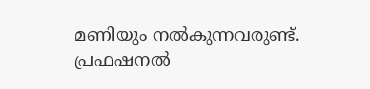മണിയും നൽകുന്നവരുണ്ട്. പ്രഫഷനൽ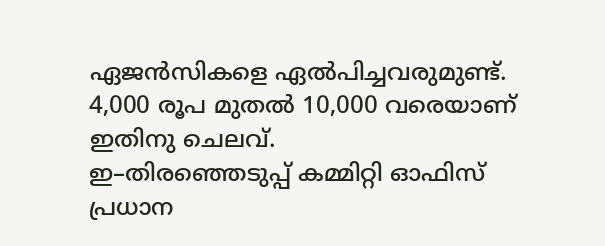ഏജൻസികളെ ഏൽപിച്ചവരുമുണ്ട്.
4,000 രൂപ മുതൽ 10,000 വരെയാണ് ഇതിനു ചെലവ്.
ഇ–തിരഞ്ഞെടുപ്പ് കമ്മിറ്റി ഓഫിസ്
പ്രധാന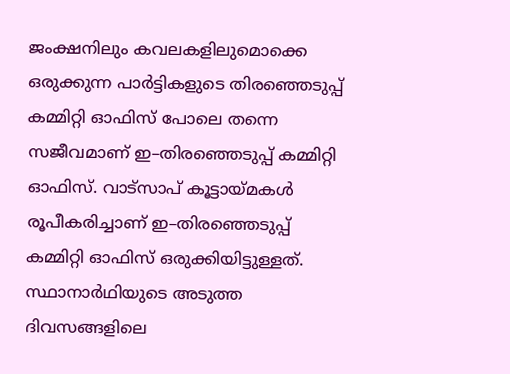ജംക്ഷനിലും കവലകളിലുമൊക്കെ ഒരുക്കുന്ന പാർട്ടികളുടെ തിരഞ്ഞെടുപ്പ് കമ്മിറ്റി ഓഫിസ് പോലെ തന്നെ സജീവമാണ് ഇ–തിരഞ്ഞെടുപ്പ് കമ്മിറ്റി ഓഫിസ്. വാട്സാപ് കൂട്ടായ്മകൾ രൂപീകരിച്ചാണ് ഇ–തിരഞ്ഞെടുപ്പ് കമ്മിറ്റി ഓഫിസ് ഒരുക്കിയിട്ടുള്ളത്.
സ്ഥാനാർഥിയുടെ അടുത്ത ദിവസങ്ങളിലെ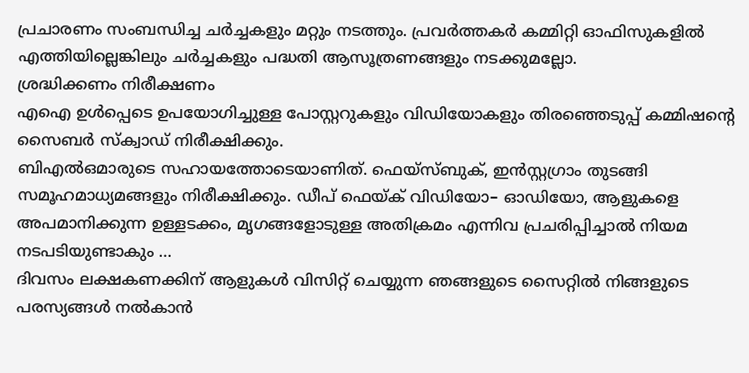പ്രചാരണം സംബന്ധിച്ച ചർച്ചകളും മറ്റും നടത്തും. പ്രവർത്തകർ കമ്മിറ്റി ഓഫിസുകളിൽ എത്തിയില്ലെങ്കിലും ചർച്ചകളും പദ്ധതി ആസൂത്രണങ്ങളും നടക്കുമല്ലോ.
ശ്രദ്ധിക്കണം നിരീക്ഷണം
എഐ ഉൾപ്പെടെ ഉപയോഗിച്ചുള്ള പോസ്റ്ററുകളും വിഡിയോകളും തിരഞ്ഞെടുപ്പ് കമ്മിഷന്റെ സൈബർ സ്ക്വാഡ് നിരീക്ഷിക്കും.
ബിഎൽഒമാരുടെ സഹായത്തോടെയാണിത്. ഫെയ്സ്ബുക്, ഇൻസ്റ്റഗ്രാം തുടങ്ങി സമൂഹമാധ്യമങ്ങളും നിരീക്ഷിക്കും. ഡീപ് ഫെയ്ക് വിഡിയോ– ഓഡിയോ, ആളുകളെ അപമാനിക്കുന്ന ഉള്ളടക്കം, മൃഗങ്ങളോടുള്ള അതിക്രമം എന്നിവ പ്രചരിപ്പിച്ചാൽ നിയമ നടപടിയുണ്ടാകും …
ദിവസം ലക്ഷകണക്കിന് ആളുകൾ വിസിറ്റ് ചെയ്യുന്ന ഞങ്ങളുടെ സൈറ്റിൽ നിങ്ങളുടെ പരസ്യങ്ങൾ നൽകാൻ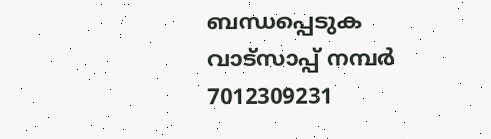ബന്ധപ്പെടുക വാട്സാപ്പ് നമ്പർ 7012309231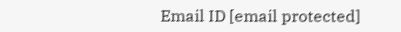Email ID [email protected]